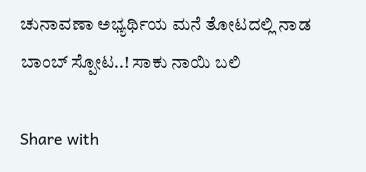ಚುನಾವಣಾ ಅಭ್ಯರ್ಥಿಯ ಮನೆ ತೋಟದಲ್ಲಿ ನಾಡ ಬಾಂಬ್ ಸ್ಪೋಟ..! ಸಾಕು ನಾಯಿ ಬಲಿ

Share with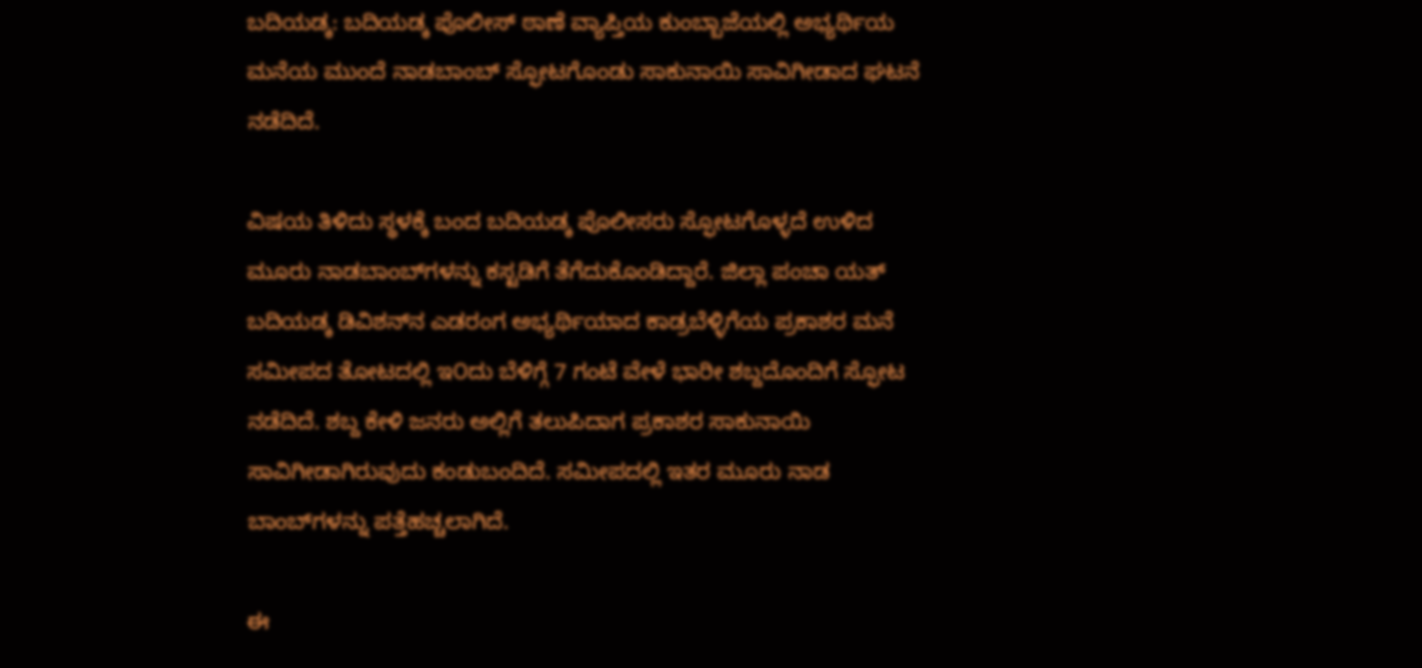ಬದಿಯಡ್ಕ: ಬದಿಯಡ್ಕ ಪೊಲೀಸ್ ಠಾಣೆ ವ್ಯಾಪ್ತಿಯ ಕುಂಬ್ಬಾಜೆಯಲ್ಲಿ ಅಭ್ಯರ್ಥಿಯ ಮನೆಯ ಮುಂದೆ ನಾಡಬಾಂಬ್ ಸ್ಫೋಟಗೊಂಡು ಸಾಕುನಾಯಿ ಸಾವಿಗೀಡಾದ ಘಟನೆ ನಡೆದಿದೆ.

ವಿಷಯ ತಿಳಿದು ಸ್ಥಳಕ್ಕೆ ಬಂದ ಬದಿಯಡ್ಕ ಪೊಲೀಸರು ಸ್ಫೋಟಗೊಳ್ಳದೆ ಉಳಿದ ಮೂರು ನಾಡಬಾಂಬ್‌ಗಳನ್ನು ಕಸ್ಟಡಿಗೆ ತೆಗೆದುಕೊಂಡಿದ್ದಾರೆ. ಜಿಲ್ಲಾ ಪಂಚಾ ಯತ್ ಬದಿಯಡ್ಕ ಡಿವಿಶನ್‌ನ ಎಡರಂಗ ಅಭ್ಯರ್ಥಿಯಾದ ಕಾಡ್ರಬೆಳ್ಳಿಗೆಯ ಪ್ರಕಾಶರ ಮನೆ ಸಮೀಪದ ತೋಟದಲ್ಲಿ ಇ೦ದು ಬೆಳಿಗ್ಗೆ 7 ಗಂಟೆ ವೇಳೆ ಭಾರೀ ಶಬ್ದದೊಂದಿಗೆ ಸ್ಫೋಟ ನಡೆದಿದೆ. ಶಬ್ದ ಕೇಳಿ ಜನರು ಅಲ್ಲಿಗೆ ತಲುಪಿದಾಗ ಪ್ರಕಾಶರ ಸಾಕುನಾಯಿ ಸಾವಿಗೀಡಾಗಿರುವುದು ಕಂಡುಬಂದಿದೆ. ಸಮೀಪದಲ್ಲಿ ಇತರ ಮೂರು ನಾಡ ಬಾಂಬ್‌ಗಳನ್ನು ಪತ್ತೆಹಚ್ಚಲಾಗಿದೆ.

ಈ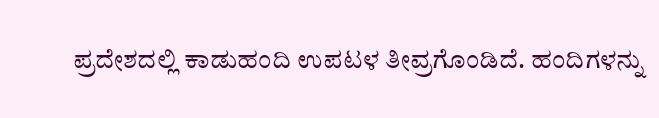ಪ್ರದೇಶದಲ್ಲಿ ಕಾಡುಹಂದಿ ಉಪಟಳ ತೀವ್ರಗೊಂಡಿದೆ. ಹಂದಿಗಳನ್ನು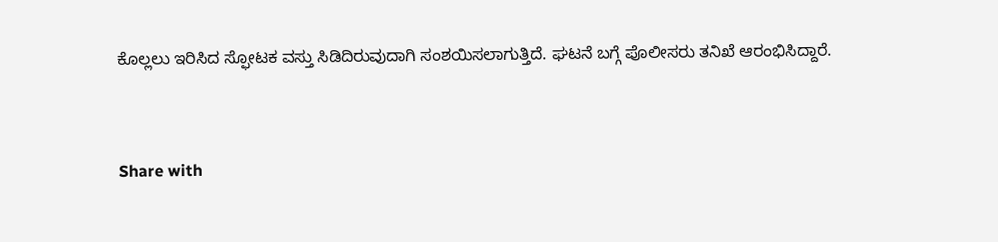ಕೊಲ್ಲಲು ಇರಿಸಿದ ಸ್ಫೋಟಕ ವಸ್ತು ಸಿಡಿದಿರುವುದಾಗಿ ಸಂಶಯಿಸಲಾಗುತ್ತಿದೆ. ಘಟನೆ ಬಗ್ಗೆ ಪೊಲೀಸರು ತನಿಖೆ ಆರಂಭಿಸಿದ್ದಾರೆ.


Share with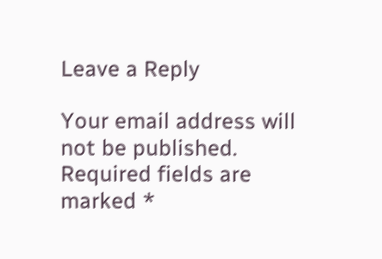Leave a Reply

Your email address will not be published. Required fields are marked *